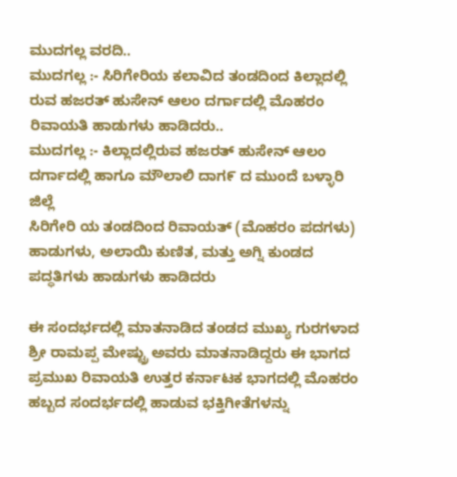ಮುದಗಲ್ಲ ವರದಿ..
ಮುದಗಲ್ಲ :- ಸಿರಿಗೇರಿಯ ಕಲಾವಿದ ತಂಡದಿಂದ ಕಿಲ್ಲಾದಲ್ಲಿ ರುವ ಹಜರತ್ ಹುಸೇನ್ ಆಲಂ ದರ್ಗಾದಲ್ಲಿ ಮೊಹರಂ ರಿವಾಯತಿ ಹಾಡುಗಳು ಹಾಡಿದರು..
ಮುದಗಲ್ಲ :- ಕಿಲ್ಲಾದಲ್ಲಿರುವ ಹಜರತ್ ಹುಸೇನ್ ಆಲಂ ದರ್ಗಾದಲ್ಲಿ ಹಾಗೂ ಮೌಲಾಲಿ ದಾಗ೯ ದ ಮುಂದೆ ಬಳ್ಳಾರಿ ಜಿಲ್ಲೆ
ಸಿರಿಗೇರಿ ಯ ತಂಡದಿಂದ ರಿವಾಯತ್ (ಮೊಹರಂ ಪದಗಳು) ಹಾಡುಗಳು, ಅಲಾಯಿ ಕುಣಿತ, ಮತ್ತು ಅಗ್ನಿ ಕುಂಡದ ಪದ್ಧತಿಗಳು ಹಾಡುಗಳು ಹಾಡಿದರು

ಈ ಸಂದರ್ಭದಲ್ಲಿ ಮಾತನಾಡಿದ ತಂಡದ ಮುಖ್ಯ ಗುರಗಳಾದ ಶ್ರೀ ರಾಮಪ್ಪ ಮೇಷ್ಟ್ರು ಅವರು ಮಾತನಾಡಿದ್ದರು ಈ ಭಾಗದ ಪ್ರಮುಖ ರಿವಾಯತಿ ಉತ್ತರ ಕರ್ನಾಟಕ ಭಾಗದಲ್ಲಿ ಮೊಹರಂ ಹಬ್ಬದ ಸಂದರ್ಭದಲ್ಲಿ ಹಾಡುವ ಭಕ್ತಿಗೀತೆಗಳನ್ನು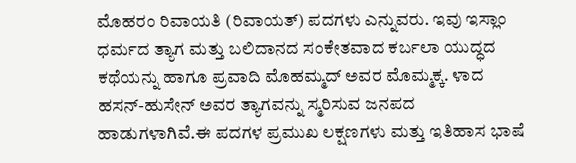ಮೊಹರಂ ರಿವಾಯತಿ (ರಿವಾಯತ್) ಪದಗಳು ಎನ್ನುವರು. ಇವು ಇಸ್ಲಾಂ ಧರ್ಮದ ತ್ಯಾಗ ಮತ್ತು ಬಲಿದಾನದ ಸಂಕೇತವಾದ ಕರ್ಬಲಾ ಯುದ್ಧದ ಕಥೆಯನ್ನು ಹಾಗೂ ಪ್ರವಾದಿ ಮೊಹಮ್ಮದ್ ಅವರ ಮೊಮ್ಮಕ್ಕ. ಳಾದ ಹಸನ್-ಹುಸೇನ್ ಅವರ ತ್ಯಾಗವನ್ನು ಸ್ಮರಿಸುವ ಜನಪದ ಹಾಡುಗಳಾಗಿವೆ.ಈ ಪದಗಳ ಪ್ರಮುಖ ಲಕ್ಷಣಗಳು ಮತ್ತು ಇತಿಹಾಸ ಭಾಷೆ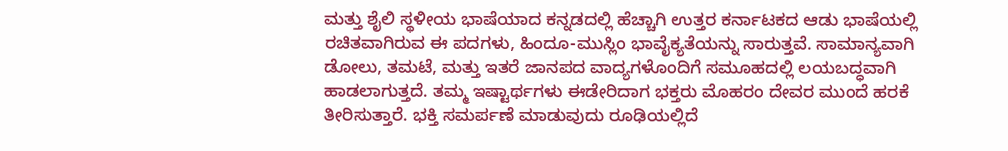ಮತ್ತು ಶೈಲಿ ಸ್ಥಳೀಯ ಭಾಷೆಯಾದ ಕನ್ನಡದಲ್ಲಿ ಹೆಚ್ಚಾಗಿ ಉತ್ತರ ಕರ್ನಾಟಕದ ಆಡು ಭಾಷೆಯಲ್ಲಿ ರಚಿತವಾಗಿರುವ ಈ ಪದಗಳು, ಹಿಂದೂ-ಮುಸ್ಲಿಂ ಭಾವೈಕ್ಯತೆಯನ್ನು ಸಾರುತ್ತವೆ. ಸಾಮಾನ್ಯವಾಗಿ ಡೋಲು, ತಮಟೆ, ಮತ್ತು ಇತರೆ ಜಾನಪದ ವಾದ್ಯಗಳೊಂದಿಗೆ ಸಮೂಹದಲ್ಲಿ ಲಯಬದ್ಧವಾಗಿ ಹಾಡಲಾಗುತ್ತದೆ. ತಮ್ಮ ಇಷ್ಟಾರ್ಥಗಳು ಈಡೇರಿದಾಗ ಭಕ್ತರು ಮೊಹರಂ ದೇವರ ಮುಂದೆ ಹರಕೆ ತೀರಿಸುತ್ತಾರೆ. ಭಕ್ತಿ ಸಮರ್ಪಣೆ ಮಾಡುವುದು ರೂಢಿಯಲ್ಲಿದೆ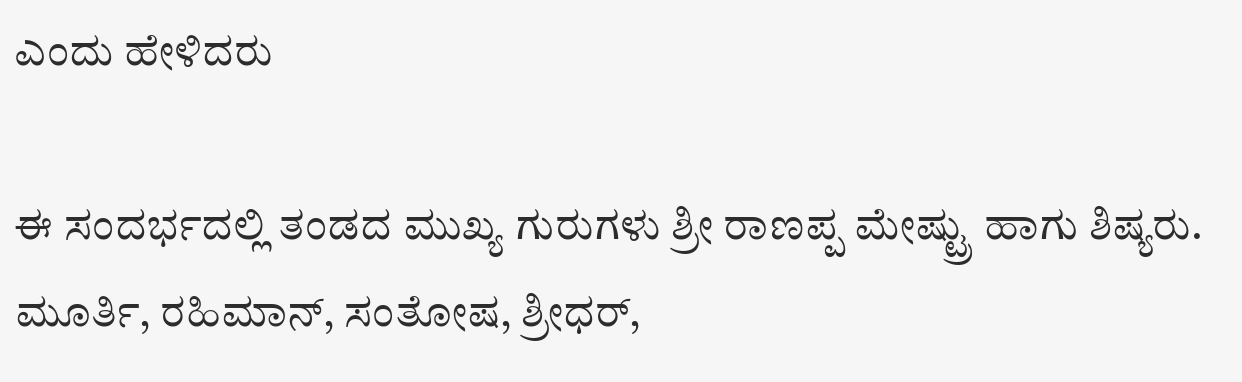ಎಂದು ಹೇಳಿದರು

ಈ ಸಂದರ್ಭದಲ್ಲಿ ತಂಡದ ಮುಖ್ಯ ಗುರುಗಳು ಶ್ರೀ ರಾಣಪ್ಪ ಮೇಷ್ಟ್ರು ಹಾಗು ಶಿಷ್ಯರು. ಮೂರ್ತಿ, ರಹಿಮಾನ್, ಸಂತೋಷ, ಶ್ರೀಧರ್,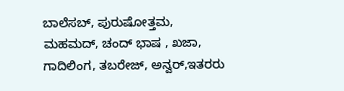ಬಾಲೆಸಬ್, ಪುರುಷೋತ್ತಮ, ಮಹಮದ್, ಚಂದ್ ಭಾಷ , ಖಜಾ, ಗಾದಿಲಿಂಗ, ತಬರೇಜ್, ಅನ್ವರ್,ಇತರರು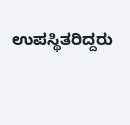ಉಪಸ್ಥಿತರಿದ್ದರು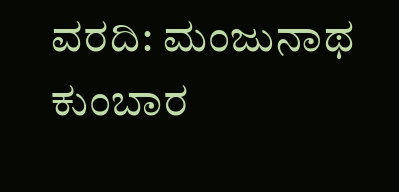ವರದಿ: ಮಂಜುನಾಥ ಕುಂಬಾರ